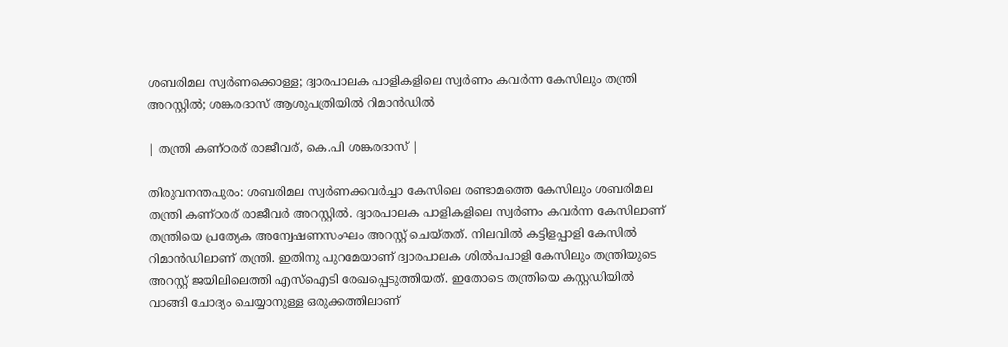ശബരിമല സ്വര്‍ണക്കൊള്ള; ദ്വാരപാലക പാളികളിലെ സ്വര്‍ണം കവര്‍ന്ന കേസിലും തന്ത്രി അറസ്റ്റില്‍; ശങ്കരദാസ് ആശുപത്രിയില്‍ റിമാന്‍ഡില്‍

| തന്ത്രി കണ്ഠരര് രാജീവര്, കെ.പി ശങ്കരദാസ്‌ |

തിരുവനന്തപുരം: ശബരിമല സ്വര്‍ണക്കവര്‍ച്ചാ കേസിലെ രണ്ടാമത്തെ കേസിലും ശബരിമല തന്ത്രി കണ്ഠരര് രാജീവര്‍ അറസ്റ്റില്‍. ദ്വാരപാലക പാളികളിലെ സ്വര്‍ണം കവര്‍ന്ന കേസിലാണ് തന്ത്രിയെ പ്രത്യേക അന്വേഷണസംഘം അറസ്റ്റ് ചെയ്തത്. നിലവില്‍ കട്ടിളപ്പാളി കേസില്‍ റിമാന്‍ഡിലാണ് തന്ത്രി. ഇതിനു പുറമേയാണ് ദ്വാരപാലക ശില്‍പപാളി കേസിലും തന്ത്രിയുടെ അറസ്റ്റ് ജയിലിലെത്തി എസ്‌ഐടി രേഖപ്പെടുത്തിയത്. ഇതോടെ തന്ത്രിയെ കസ്റ്റഡിയില്‍ വാങ്ങി ചോദ്യം ചെയ്യാനുള്ള ഒരുക്കത്തിലാണ്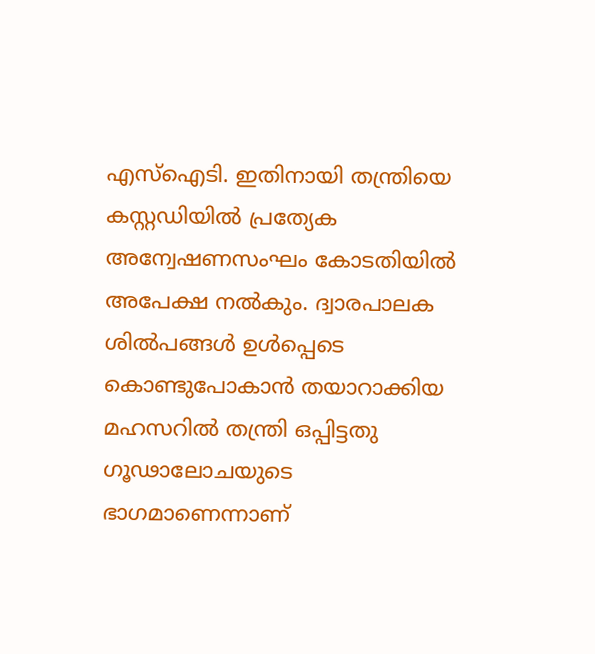എസ്‌ഐടി. ഇതിനായി തന്ത്രിയെ കസ്റ്റഡിയില്‍ പ്രത്യേക അന്വേഷണസംഘം കോടതിയില്‍ അപേക്ഷ നല്‍കും. ദ്വാരപാലക ശില്‍പങ്ങള്‍ ഉള്‍പ്പെടെ കൊണ്ടുപോകാന്‍ തയാറാക്കിയ മഹസറില്‍ തന്ത്രി ഒപ്പിട്ടതു ഗൂഢാലോചയുടെ ഭാഗമാണെന്നാണ്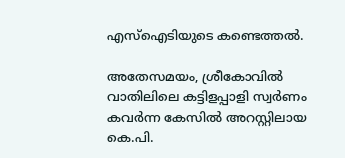എസ്ഐടിയുടെ കണ്ടെത്തല്‍.

അതേസമയം, ശ്രീകോവില്‍ വാതിലിലെ കട്ടിളപ്പാളി സ്വര്‍ണം കവര്‍ന്ന കേസില്‍ അറസ്റ്റിലായ കെ.പി.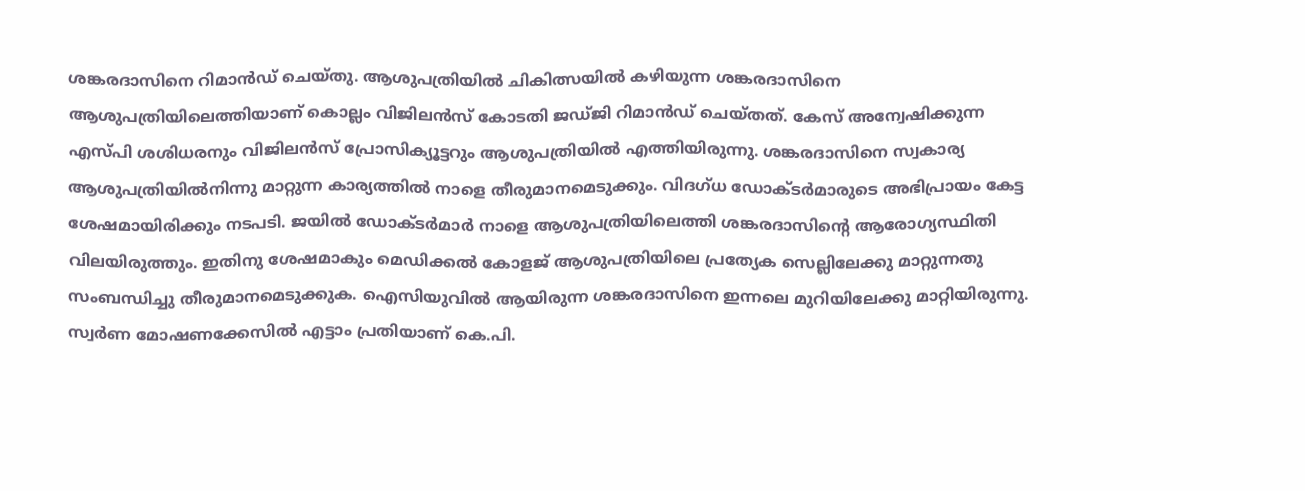ശങ്കരദാസിനെ റിമാന്‍ഡ് ചെയ്തു. ആശുപത്രിയില്‍ ചികിത്സയില്‍ കഴിയുന്ന ശങ്കരദാസിനെ ആശുപത്രിയിലെത്തിയാണ് കൊല്ലം വിജിലന്‍സ് കോടതി ജഡ്ജി റിമാന്‍ഡ് ചെയ്തത്. കേസ് അന്വേഷിക്കുന്ന എസ്പി ശശിധരനും വിജിലന്‍സ് പ്രോസിക്യൂട്ടറും ആശുപത്രിയില്‍ എത്തിയിരുന്നു. ശങ്കരദാസിനെ സ്വകാര്യ ആശുപത്രിയില്‍നിന്നു മാറ്റുന്ന കാര്യത്തില്‍ നാളെ തീരുമാനമെടുക്കും. വിദഗ്ധ ഡോക്ടര്‍മാരുടെ അഭിപ്രായം കേട്ട ശേഷമായിരിക്കും നടപടി. ജയില്‍ ഡോക്ടര്‍മാര്‍ നാളെ ആശുപത്രിയിലെത്തി ശങ്കരദാസിന്റെ ആരോഗ്യസ്ഥിതി വിലയിരുത്തും. ഇതിനു ശേഷമാകും മെഡിക്കല്‍ കോളജ് ആശുപത്രിയിലെ പ്രത്യേക സെല്ലിലേക്കു മാറ്റുന്നതു സംബന്ധിച്ചു തീരുമാനമെടുക്കുക. ഐസിയുവില്‍ ആയിരുന്ന ശങ്കരദാസിനെ ഇന്നലെ മുറിയിലേക്കു മാറ്റിയിരുന്നു. സ്വര്‍ണ മോഷണക്കേസില്‍ എട്ടാം പ്രതിയാണ് കെ.പി.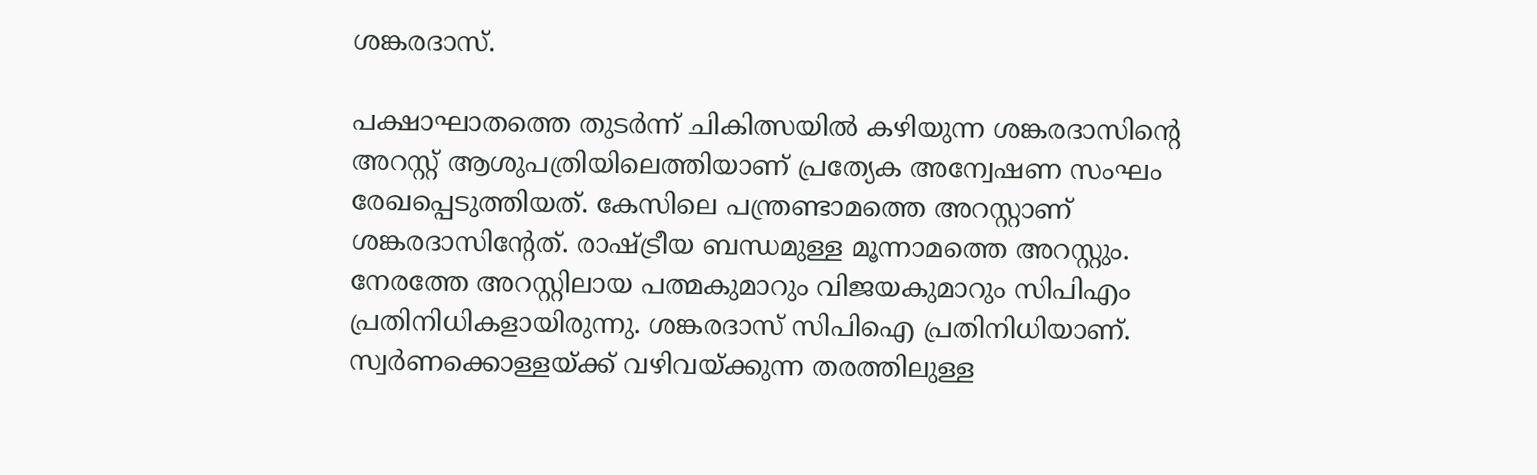ശങ്കരദാസ്.

പക്ഷാഘാതത്തെ തുടര്‍ന്ന് ചികിത്സയില്‍ കഴിയുന്ന ശങ്കരദാസിന്റെ അറസ്റ്റ് ആശുപത്രിയിലെത്തിയാണ് പ്രത്യേക അന്വേഷണ സംഘം രേഖപ്പെടുത്തിയത്. കേസിലെ പന്ത്രണ്ടാമത്തെ അറസ്റ്റാണ് ശങ്കരദാസിന്റേത്. രാഷ്ട്രീയ ബന്ധമുള്ള മൂന്നാമത്തെ അറസ്റ്റും. നേരത്തേ അറസ്റ്റിലായ പത്മകുമാറും വിജയകുമാറും സിപിഎം പ്രതിനിധികളായിരുന്നു. ശങ്കരദാസ് സിപിഐ പ്രതിനിധിയാണ്. സ്വര്‍ണക്കൊള്ളയ്ക്ക് വഴിവയ്ക്കുന്ന തരത്തിലുള്ള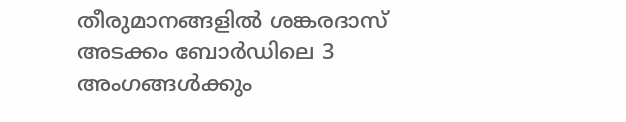തീരുമാനങ്ങളില്‍ ശങ്കരദാസ് അടക്കം ബോര്‍ഡിലെ 3 അംഗങ്ങള്‍ക്കും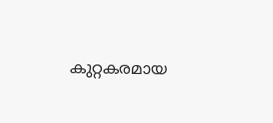കുറ്റകരമായ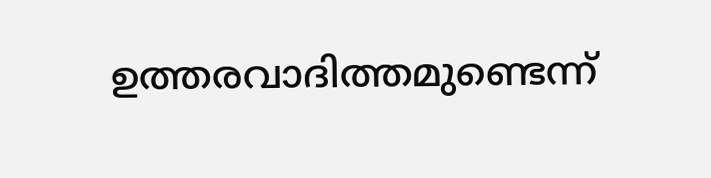ഉത്തരവാദിത്തമുണ്ടെന്ന്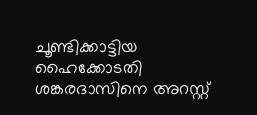ചൂണ്ടിക്കാട്ടിയ ഹൈക്കോടതി ശങ്കരദാസിനെ അറസ്റ്റ്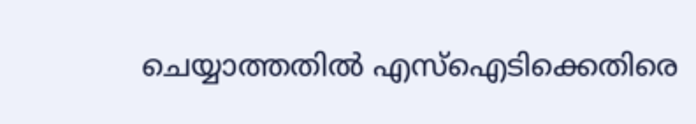ചെയ്യാത്തതില്‍ എസ്ഐടിക്കെതിരെ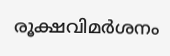രൂക്ഷവിമര്‍ശനം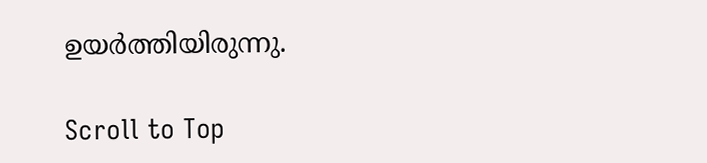ഉയര്‍ത്തിയിരുന്നു.

Scroll to Top